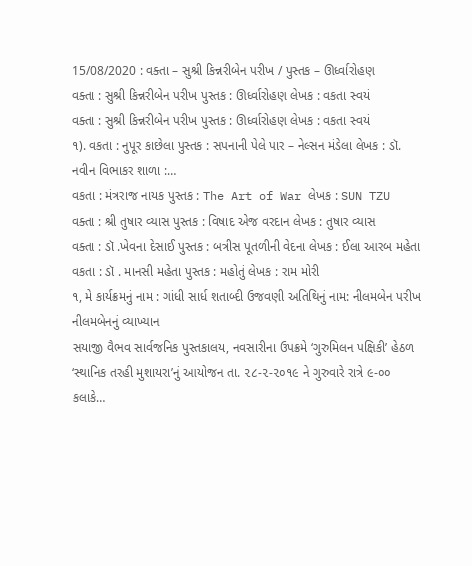15/08/2020 : વક્તા – સુશ્રી કિન્નરીબેન પરીખ / પુસ્તક – ઊર્ધ્વારોહણ
વક્તા : સુશ્રી કિન્નરીબેન પરીખ પુસ્તક : ઊર્ધ્વારોહણ લેખક : વકતા સ્વયં
વક્તા : સુશ્રી કિન્નરીબેન પરીખ પુસ્તક : ઊર્ધ્વારોહણ લેખક : વકતા સ્વયં
૧). વકતા : નુપૂર કાછેલા પુસ્તક : સપનાની પેલે પાર – નેલ્સન મંડેલા લેખક : ડૉ. નવીન વિભાકર શાળા :…
વકતા : મંત્રરાજ નાયક પુસ્તક : The Art of War લેખક : SUN TZU
વક્તા : શ્રી તુષાર વ્યાસ પુસ્તક : વિષાદ એજ વરદાન લેખક : તુષાર વ્યાસ
વક્તા : ડૉ .ખેવના દેસાઈ પુસ્તક : બત્રીસ પૂતળીની વેદના લેખક : ઈલા આરબ મહેતા
વકતા : ડૉ . માનસી મહેતા પુસ્તક : મહોતું લેખક : રામ મોરી
૧, મે કાર્યક્રમનું નામ : ગાંધી સાર્ધ શતાબ્દી ઉજવણી અતિથિનું નામ: નીલમબેન પરીખ નીલમબેનનું વ્યાખ્યાન
સયાજી વૈભવ સાર્વજનિક પુસ્તકાલય, નવસારીના ઉપક્રમે ‘ગુરુમિલન પક્ષિકી’ હેઠળ ‘સ્થાનિક તરહી મુશાયરા’નું આયોજન તા. ૨૮-૨-૨૦૧૯ ને ગુરુવારે રાત્રે ૯-૦૦ કલાકે…